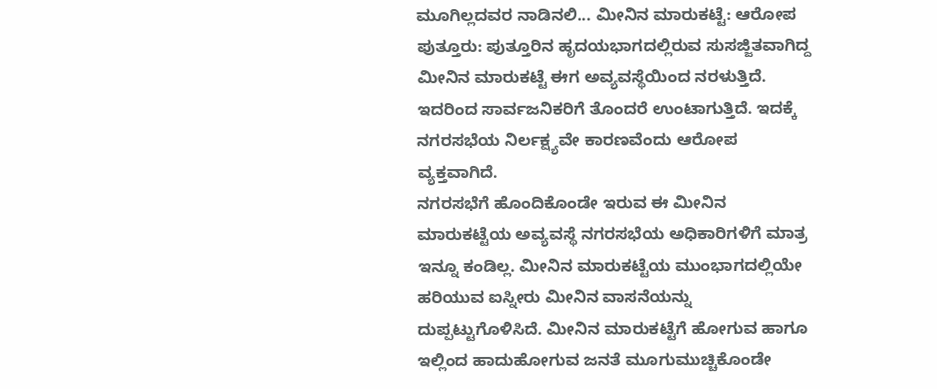ಮೂಗಿಲ್ಲದವರ ನಾಡಿನಲಿ... ಮೀನಿನ ಮಾರುಕಟ್ಟೆ: ಆರೋಪ
ಪುತ್ತೂರು: ಪುತ್ತೂರಿನ ಹೃದಯಭಾಗದಲ್ಲಿರುವ ಸುಸಜ್ಜಿತವಾಗಿದ್ದ ಮೀನಿನ ಮಾರುಕಟ್ಟೆ ಈಗ ಅವ್ಯವಸ್ಥೆಯಿಂದ ನರಳುತ್ತಿದೆ. ಇದರಿಂದ ಸಾರ್ವಜನಿಕರಿಗೆ ತೊಂದರೆ ಉಂಟಾಗುತ್ತಿದೆ. ಇದಕ್ಕೆ ನಗರಸಭೆಯ ನಿರ್ಲಕ್ಷ್ಯವೇ ಕಾರಣವೆಂದು ಆರೋಪ ವ್ಯಕ್ತವಾಗಿದೆ.
ನಗರಸಭೆಗೆ ಹೊಂದಿಕೊಂಡೇ ಇರುವ ಈ ಮೀನಿನ ಮಾರುಕಟ್ಟೆಯ ಅವ್ಯವಸ್ಥೆ ನಗರಸಭೆಯ ಅಧಿಕಾರಿಗಳಿಗೆ ಮಾತ್ರ ಇನ್ನೂ ಕಂಡಿಲ್ಲ. ಮೀನಿನ ಮಾರುಕಟ್ಟೆಯ ಮುಂಭಾಗದಲ್ಲಿಯೇ ಹರಿಯುವ ಐಸ್ನೀರು ಮೀನಿನ ವಾಸನೆಯನ್ನು ದುಪ್ಪಟ್ಟುಗೊಳಿಸಿದೆ. ಮೀನಿನ ಮಾರುಕಟ್ಟೆಗೆ ಹೋಗುವ ಹಾಗೂ ಇಲ್ಲಿಂದ ಹಾದುಹೋಗುವ ಜನತೆ ಮೂಗುಮುಚ್ಚಿಕೊಂಡೇ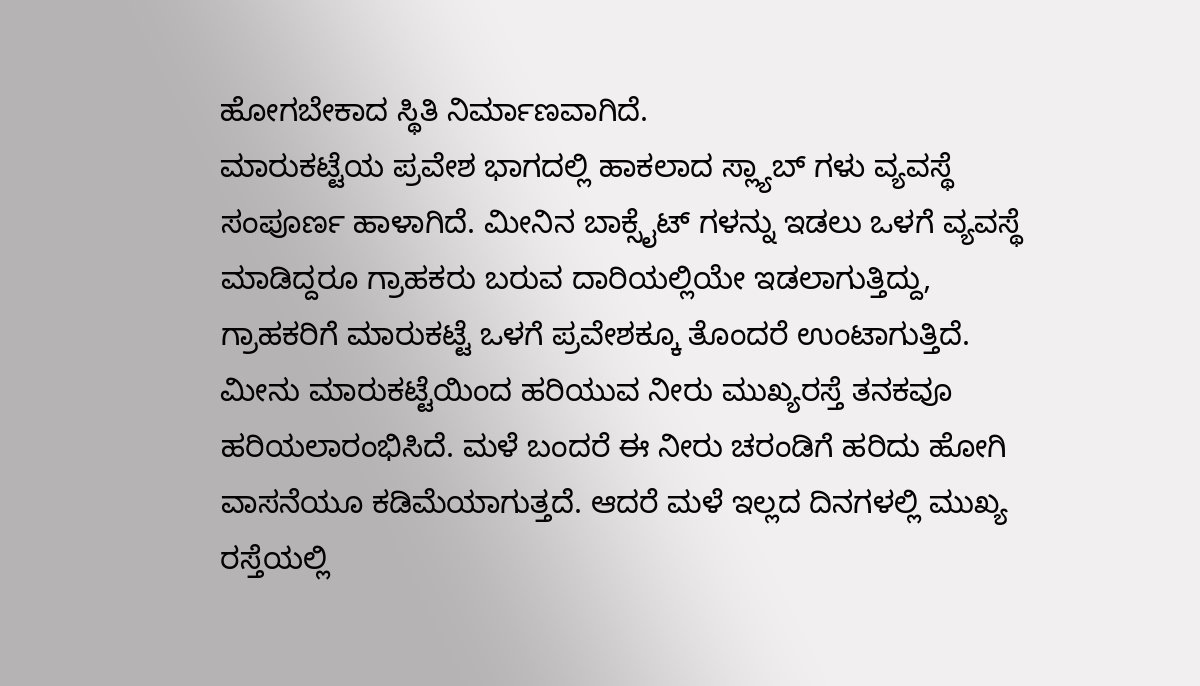ಹೋಗಬೇಕಾದ ಸ್ಥಿತಿ ನಿರ್ಮಾಣವಾಗಿದೆ.
ಮಾರುಕಟ್ಟೆಯ ಪ್ರವೇಶ ಭಾಗದಲ್ಲಿ ಹಾಕಲಾದ ಸ್ಲ್ಯಾಬ್ ಗಳು ವ್ಯವಸ್ಥೆ ಸಂಪೂರ್ಣ ಹಾಳಾಗಿದೆ. ಮೀನಿನ ಬಾಕ್ಸೈಟ್ ಗಳನ್ನು ಇಡಲು ಒಳಗೆ ವ್ಯವಸ್ಥೆ ಮಾಡಿದ್ದರೂ ಗ್ರಾಹಕರು ಬರುವ ದಾರಿಯಲ್ಲಿಯೇ ಇಡಲಾಗುತ್ತಿದ್ದು, ಗ್ರಾಹಕರಿಗೆ ಮಾರುಕಟ್ಟೆ ಒಳಗೆ ಪ್ರವೇಶಕ್ಕೂ ತೊಂದರೆ ಉಂಟಾಗುತ್ತಿದೆ. ಮೀನು ಮಾರುಕಟ್ಟೆಯಿಂದ ಹರಿಯುವ ನೀರು ಮುಖ್ಯರಸ್ತೆ ತನಕವೂ ಹರಿಯಲಾರಂಭಿಸಿದೆ. ಮಳೆ ಬಂದರೆ ಈ ನೀರು ಚರಂಡಿಗೆ ಹರಿದು ಹೋಗಿ ವಾಸನೆಯೂ ಕಡಿಮೆಯಾಗುತ್ತದೆ. ಆದರೆ ಮಳೆ ಇಲ್ಲದ ದಿನಗಳಲ್ಲಿ ಮುಖ್ಯ ರಸ್ತೆಯಲ್ಲಿ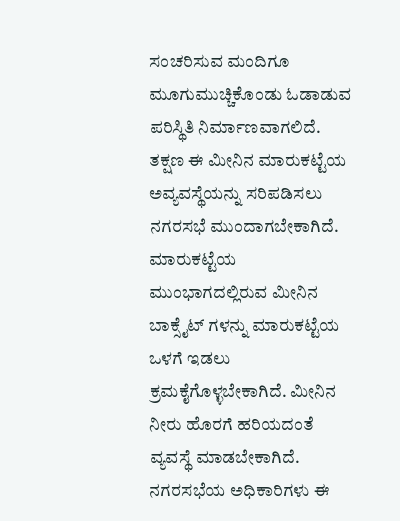ಸಂಚರಿಸುವ ಮಂದಿಗೂ ಮೂಗುಮುಚ್ಚಿಕೊಂಡು ಓಡಾಡುವ ಪರಿಸ್ಥಿತಿ ನಿರ್ಮಾಣವಾಗಲಿದೆ.
ತಕ್ಷಣ ಈ ಮೀನಿನ ಮಾರುಕಟ್ಟೆಯ ಅವ್ಯವಸ್ಥೆಯನ್ನು ಸರಿಪಡಿಸಲು ನಗರಸಭೆ ಮುಂದಾಗಬೇಕಾಗಿದೆ. ಮಾರುಕಟ್ಟೆಯ ಮುಂಭಾಗದಲ್ಲಿರುವ ಮೀನಿನ ಬಾಕ್ಸೈಟ್ ಗಳನ್ನು ಮಾರುಕಟ್ಟೆಯ ಒಳಗೆ ಇಡಲು ಕ್ರಮಕೈಗೊಳ್ಳಬೇಕಾಗಿದೆ. ಮೀನಿನ ನೀರು ಹೊರಗೆ ಹರಿಯದಂತೆ ವ್ಯವಸ್ಥೆ ಮಾಡಬೇಕಾಗಿದೆ. ನಗರಸಭೆಯ ಅಧಿಕಾರಿಗಳು ಈ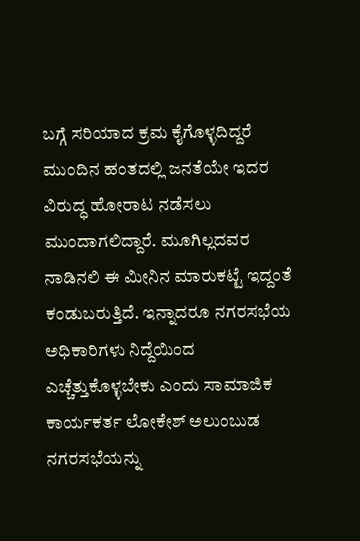ಬಗ್ಗೆ ಸರಿಯಾದ ಕ್ರಮ ಕೈಗೊಳ್ಳದಿದ್ದರೆ ಮುಂದಿನ ಹಂತದಲ್ಲಿ ಜನತೆಯೇ ಇದರ ವಿರುದ್ಧ ಹೋರಾಟ ನಡೆಸಲು ಮುಂದಾಗಲಿದ್ದಾರೆ. ಮೂಗಿಲ್ಲದವರ ನಾಡಿನಲಿ ಈ ಮೀನಿನ ಮಾರುಕಟ್ಟೆ ಇದ್ದಂತೆ ಕಂಡುಬರುತ್ತಿದೆ. ಇನ್ನಾದರೂ ನಗರಸಭೆಯ ಅಧಿಕಾರಿಗಳು ನಿದ್ದೆಯಿಂದ ಎಚ್ಚೆತ್ತುಕೊಳ್ಳಬೇಕು ಎಂದು ಸಾಮಾಜಿಕ ಕಾರ್ಯಕರ್ತ ಲೋಕೇಶ್ ಅಲುಂಬುಡ ನಗರಸಭೆಯನ್ನು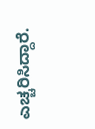ಎಚ್ಚರಿಸಿದ್ದಾರೆ.